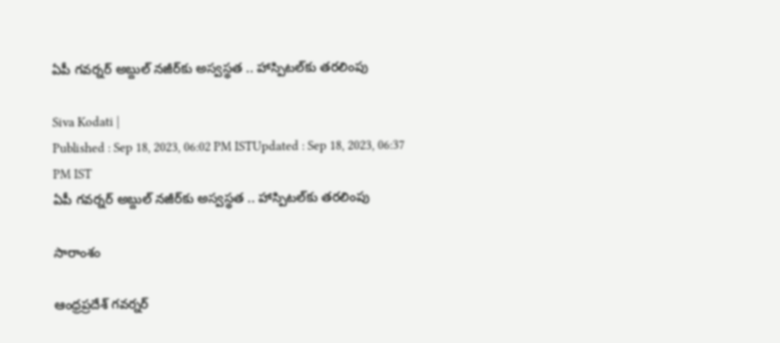ఏపీ గవర్నర్ అబ్దుల్ నజీర్‌కు అస్వస్థత .. హాస్పిటల్‌కు తరలింపు

Siva Kodati |
Published : Sep 18, 2023, 06:02 PM ISTUpdated : Sep 18, 2023, 06:37 PM IST
ఏపీ గవర్నర్ అబ్దుల్ నజీర్‌కు అస్వస్థత .. హాస్పిటల్‌కు తరలింపు

సారాంశం

ఆంధ్రప్రదేశ్ గవర్నర్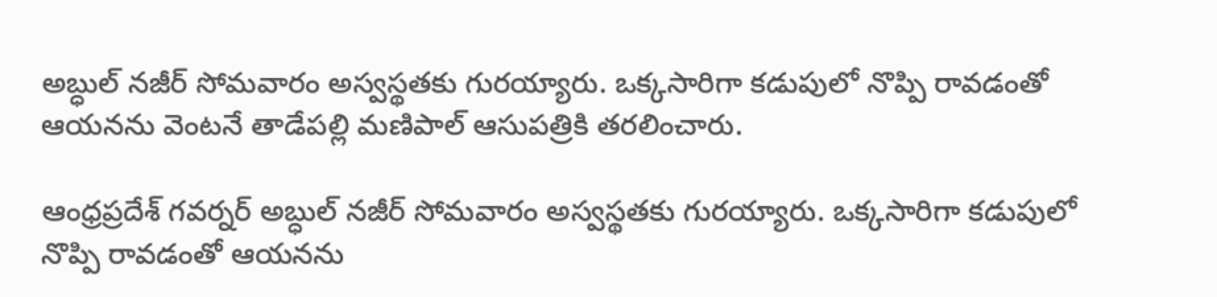అబ్ధుల్ నజీర్‌ సోమవారం అస్వస్థతకు గురయ్యారు. ఒక్కసారిగా కడుపులో నొప్పి రావడంతో ఆయనను వెంటనే తాడేపల్లి మణిపాల్ ఆసుపత్రికి తరలించారు.

ఆంధ్రప్రదేశ్ గవర్నర్ అబ్ధుల్ నజీర్‌ సోమవారం అస్వస్థతకు గురయ్యారు. ఒక్కసారిగా కడుపులో నొప్పి రావడంతో ఆయనను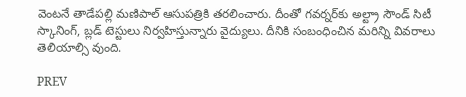వెంటనే తాడేపల్లి మణిపాల్ ఆసుపత్రికి తరలించారు. దీంతో గవర్నర్‌కు అల్ట్రా సౌండ్ సిటీ స్కానింగ్, బ్లడ్ టెస్టులు నిర్వహిస్తున్నారు వైద్యులు. దీనికి సంబంధించిన మరిన్ని వివరాలు తెలియాల్సి వుంది.

PREV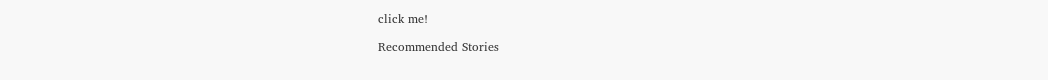click me!

Recommended Stories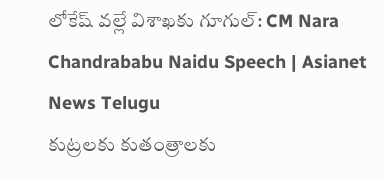లోకేష్ వల్లే విశాఖకు గూగుల్: CM Nara Chandrababu Naidu Speech | Asianet News Telugu
కుట్రలకు కుతంత్రాలకు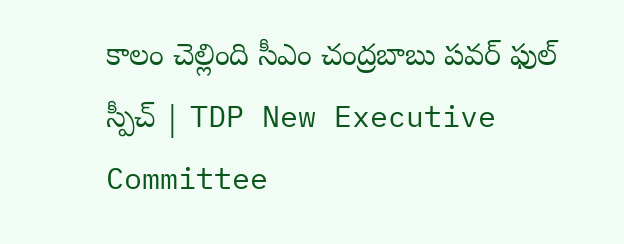కాలం చెల్లింది సీఎం చంద్రబాబు పవర్ ఫుల్ స్పీచ్ | TDP New Executive Committee